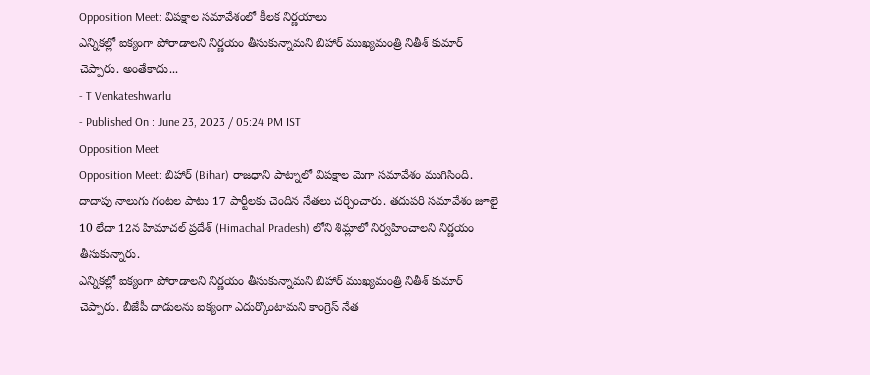Opposition Meet: విపక్షాల సమావేశంలో కీలక నిర్ణయాలు
ఎన్నికల్లో ఐక్యంగా పోరాడాలని నిర్ణయం తీసుకున్నామని బిహార్ ముఖ్యమంత్రి నితీశ్ కుమార్ చెప్పారు. అంతేకాదు...
- T Venkateshwarlu
- Published On : June 23, 2023 / 05:24 PM IST
Opposition Meet
Opposition Meet: బిహార్ (Bihar) రాజధాని పాట్నాలో విపక్షాల మెగా సమావేశం ముగిసింది. దాదాపు నాలుగు గంటల పాటు 17 పార్టీలకు చెందిన నేతలు చర్చించారు. తదుపరి సమావేశం జూలై 10 లేదా 12న హిమాచల్ ప్రదేశ్ (Himachal Pradesh) లోని శిమ్లాలో నిర్వహించాలని నిర్ణయం తీసుకున్నారు.
ఎన్నికల్లో ఐక్యంగా పోరాడాలని నిర్ణయం తీసుకున్నామని బిహార్ ముఖ్యమంత్రి నితీశ్ కుమార్ చెప్పారు. బీజేపీ దాడులను ఐక్యంగా ఎదుర్కొంటామని కాంగ్రెస్ నేత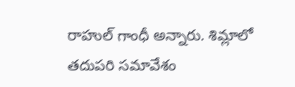రాహుల్ గాంధీ అన్నారు. శిమ్లాలో తదుపరి సమావేశం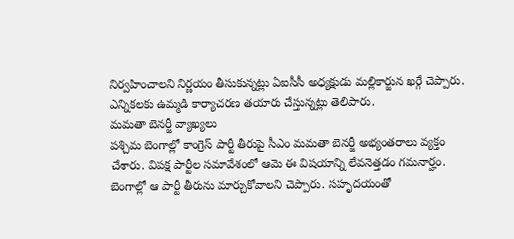నిర్వహించాలని నిర్ణయం తీసుకున్నట్లు ఏఐసీసీ అధ్యక్షుడు మల్లికార్జున ఖర్గే చెప్పారు. ఎన్నికలకు ఉమ్మడి కార్యాచరణ తయారు చేస్తున్నట్లు తెలిపారు.
మమతా బెనర్జీ వ్యాఖ్యలు
పశ్చిమ బెంగాల్లో కాంగ్రెస్ పార్టీ తీరుపై సీఎం మమతా బెనర్జీ అభ్యంతరాలు వ్యక్తం చేశారు. విపక్ష పార్టీల సమావేశంలో ఆమె ఈ విషయాన్ని లేవనెత్తడం గమనార్హం. బెంగాల్లో ఆ పార్టీ తీరును మార్చుకోవాలని చెప్పారు. సహృదయంతో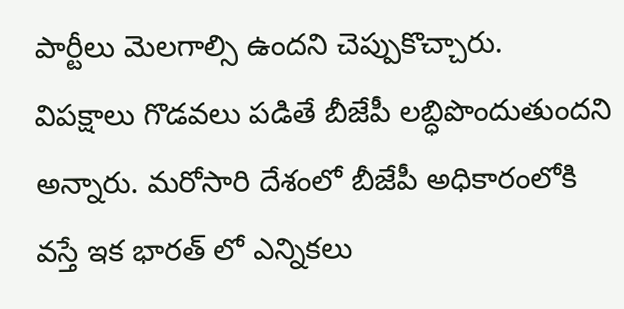పార్టీలు మెలగాల్సి ఉందని చెప్పుకొచ్చారు.
విపక్షాలు గొడవలు పడితే బీజేపీ లబ్ధిపొందుతుందని అన్నారు. మరోసారి దేశంలో బీజేపీ అధికారంలోకి వస్తే ఇక భారత్ లో ఎన్నికలు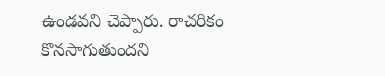ఉండవని చెప్పారు. రాచరికం కొనసాగుతుందని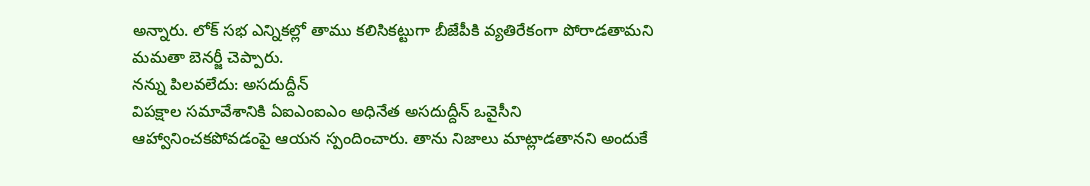అన్నారు. లోక్ సభ ఎన్నికల్లో తాము కలిసికట్టుగా బీజేపీకి వ్యతిరేకంగా పోరాడతామని మమతా బెనర్జీ చెప్పారు.
నన్ను పిలవలేదు: అసదుద్దీన్
విపక్షాల సమావేశానికి ఏఐఎంఐఎం అధినేత అసదుద్దీన్ ఒవైసీని ఆహ్వానించకపోవడంపై ఆయన స్పందించారు. తాను నిజాలు మాట్లాడతానని అందుకే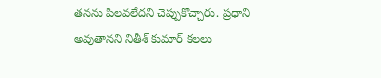తనను పిలవలేదని చెప్పుకొచ్చారు. ప్రధాని అవుతానని నితీశ్ కుమార్ కలలు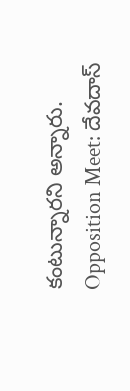కంటున్నారని అన్నారు.
Opposition Meet: దేవదాస్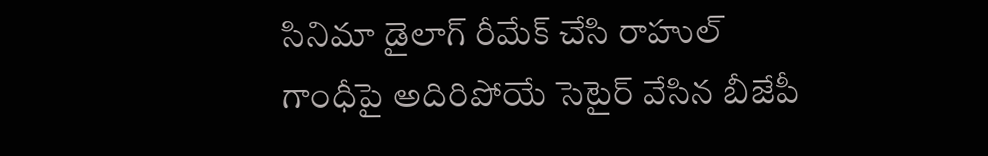సినిమా డైలాగ్ రీమేక్ చేసి రాహుల్ గాంధీపై అదిరిపోయే సెటైర్ వేసిన బీజేపీ